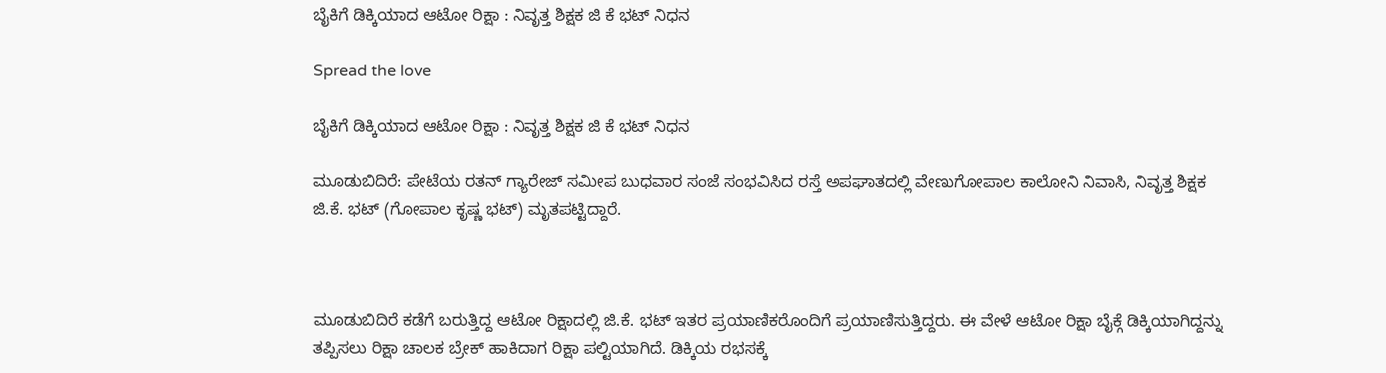ಬೈಕಿಗೆ ಡಿಕ್ಕಿಯಾದ ಆಟೋ ರಿಕ್ಷಾ : ನಿವೃತ್ತ ಶಿಕ್ಷಕ ಜಿ ಕೆ ಭಟ್ ನಿಧನ

Spread the love

ಬೈಕಿಗೆ ಡಿಕ್ಕಿಯಾದ ಆಟೋ ರಿಕ್ಷಾ : ನಿವೃತ್ತ ಶಿಕ್ಷಕ ಜಿ ಕೆ ಭಟ್ ನಿಧನ

ಮೂಡುಬಿದಿರೆ: ಪೇಟೆಯ ರತನ್ ಗ್ಯಾರೇಜ್ ಸಮೀಪ ಬುಧವಾರ ಸಂಜೆ ಸಂಭವಿಸಿದ ರಸ್ತೆ ಅಪಘಾತದಲ್ಲಿ ವೇಣುಗೋಪಾಲ ಕಾಲೋನಿ ನಿವಾಸಿ, ನಿವೃತ್ತ ಶಿಕ್ಷಕ ಜಿ.ಕೆ. ಭಟ್ (ಗೋಪಾಲ ಕೃಷ್ಣ ಭಟ್) ಮೃತಪಟ್ಟಿದ್ದಾರೆ.



ಮೂಡುಬಿದಿರೆ ಕಡೆಗೆ ಬರುತ್ತಿದ್ದ ಆಟೋ ರಿಕ್ಷಾದಲ್ಲಿ ಜಿ.ಕೆ. ಭಟ್ ಇತರ ಪ್ರಯಾಣಿಕರೊಂದಿಗೆ ಪ್ರಯಾಣಿಸುತ್ತಿದ್ದರು. ಈ ವೇಳೆ ಆಟೋ ರಿಕ್ಷಾ ಬೈಕ್ಗೆ ಡಿಕ್ಕಿಯಾಗಿದ್ದನ್ನು ತಪ್ಪಿಸಲು ರಿಕ್ಷಾ ಚಾಲಕ ಬ್ರೇಕ್ ಹಾಕಿದಾಗ ರಿಕ್ಷಾ ಪಲ್ಟಿಯಾಗಿದೆ. ಡಿಕ್ಕಿಯ ರಭಸಕ್ಕೆ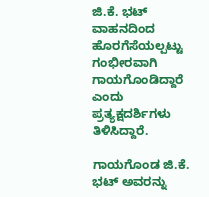ಜಿ.ಕೆ. ಭಟ್ ವಾಹನದಿಂದ ಹೊರಗೆಸೆಯಲ್ಪಟ್ಟು ಗಂಭೀರವಾಗಿ ಗಾಯಗೊಂಡಿದ್ದಾರೆ ಎಂದು ಪ್ರತ್ಯಕ್ಷದರ್ಶಿಗಳು ತಿಳಿಸಿದ್ದಾರೆ.

ಗಾಯಗೊಂಡ ಜಿ.ಕೆ. ಭಟ್ ಅವರನ್ನು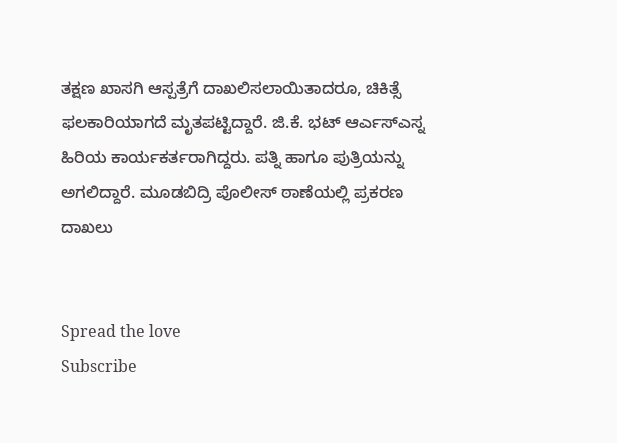ತಕ್ಷಣ ಖಾಸಗಿ ಆಸ್ಪತ್ರೆಗೆ ದಾಖಲಿಸಲಾಯಿತಾದರೂ, ಚಿಕಿತ್ಸೆ ಫಲಕಾರಿಯಾಗದೆ ಮೃತಪಟ್ಟಿದ್ದಾರೆ. ಜಿ.ಕೆ. ಭಟ್ ಆರ್ಎಸ್ಎಸ್ನ ಹಿರಿಯ ಕಾರ್ಯಕರ್ತರಾಗಿದ್ದರು. ಪತ್ನಿ ಹಾಗೂ ಪುತ್ರಿಯನ್ನು ಅಗಲಿದ್ದಾರೆ. ಮೂಡಬಿದ್ರಿ ಪೊಲೀಸ್ ಠಾಣೆಯಲ್ಲಿ ಪ್ರಕರಣ ದಾಖಲು


Spread the love
Subscribe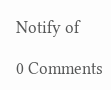Notify of

0 Comments